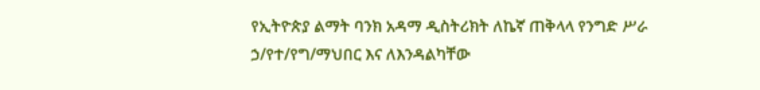የኢትዮጵያ ልማት ባንክ አዳማ ዲስትሪክት ለኬኛ ጠቅላላ የንግድ ሥራ ኃ/የተ/የግ/ማህበር እና ለእንዳልካቸው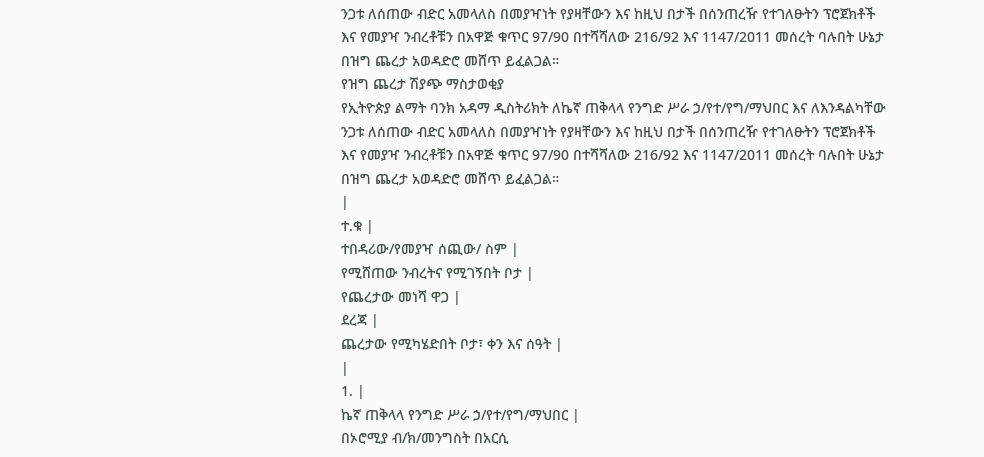ንጋቱ ለሰጠው ብድር አመላለስ በመያዣነት የያዛቸውን እና ከዚህ በታች በሰንጠረዥ የተገለፁትን ፕሮጀክቶች እና የመያዣ ንብረቶቹን በአዋጅ ቁጥር 97/90 በተሻሻለው 216/92 እና 1147/2011 መሰረት ባሉበት ሁኔታ በዝግ ጨረታ አወዳድሮ መሸጥ ይፈልጋል።
የዝግ ጨረታ ሽያጭ ማስታወቂያ
የኢትዮጵያ ልማት ባንክ አዳማ ዲስትሪክት ለኬኛ ጠቅላላ የንግድ ሥራ ኃ/የተ/የግ/ማህበር እና ለእንዳልካቸው ንጋቱ ለሰጠው ብድር አመላለስ በመያዣነት የያዛቸውን እና ከዚህ በታች በሰንጠረዥ የተገለፁትን ፕሮጀክቶች እና የመያዣ ንብረቶቹን በአዋጅ ቁጥር 97/90 በተሻሻለው 216/92 እና 1147/2011 መሰረት ባሉበት ሁኔታ በዝግ ጨረታ አወዳድሮ መሸጥ ይፈልጋል።
|
ተ.ቁ |
ተበዳሪው/የመያዣ ሰጪው/ ስም |
የሚሸጠው ንብረትና የሚገኝበት ቦታ |
የጨረታው መነሻ ዋጋ |
ደረጃ |
ጨረታው የሚካሄድበት ቦታ፣ ቀን እና ሰዓት |
|
1. |
ኬኛ ጠቅላላ የንግድ ሥራ ኃ/የተ/የግ/ማህበር |
በኦሮሚያ ብ/ክ/መንግስት በአርሲ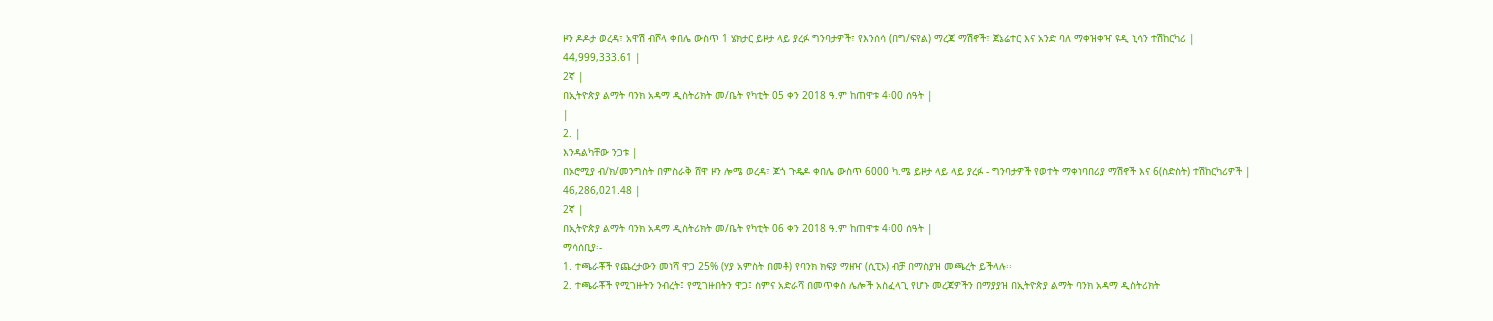ዞን ዶዶታ ወረዳ፣ አዋሽ ብሾላ ቀበሌ ውስጥ 1 ሄክታር ይዞታ ላይ ያረፉ ግንባታዎች፣ የእንሰሳ (በግ/ፍየል) ማረጃ ማሽኖች፣ ጀኔሬተር እና አንድ ባለ ማቀዝቀዣ ዩዲ ኒሳን ተሽከርካሪ |
44,999,333.61 |
2ኛ |
በኢትዮጵያ ልማት ባንክ አዳማ ዲስትሪክት መ/ቤት የካቲት 05 ቀን 2018 ዓ.ም ከጠዋቱ 4፡00 ሰዓት |
|
2. |
እንዳልካቸው ንጋቱ |
በኦሮሚያ ብ/ክ/መንግስት በምስራቅ ሸዋ ዞን ሎሜ ወረዳ፣ ጆጎ ጉዴዶ ቀበሌ ውስጥ 6000 ካ.ሜ ይዞታ ላይ ላይ ያረፉ - ግንባታዎች የወተት ማቀነባበሪያ ማሽኖች እና 6(ስድስት) ተሽከርካሪዎች |
46,286,021.48 |
2ኛ |
በኢትዮጵያ ልማት ባንክ አዳማ ዲስትሪክት መ/ቤት የካቲት 06 ቀን 2018 ዓ.ም ከጠዋቱ 4፡00 ሰዓት |
ማሳሰቢያ፡-
1. ተጫራቾች የጨረታውን መነሻ ዋጋ 25% (ሃያ አምስት በመቶ) የባንክ ክፍያ ማዘዣ (ሲፒኦ) ብቻ በማስያዝ መጫረት ይችላሉ፡፡
2. ተጫራቾች የሚገዙትን ንብረት፤ የሚገዙበትን ዋጋ፤ ስምና አድራሻ በመጥቀስ ሌሎች አስፈላጊ የሆኑ መረጃዎችን በማያያዝ በኢትዮጵያ ልማት ባንክ አዳማ ዲስትሪክት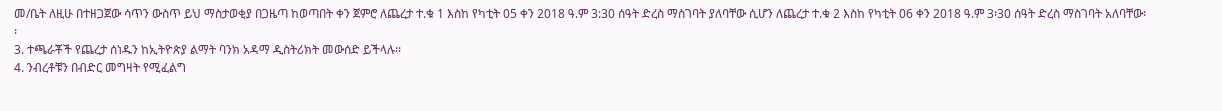መ/ቤት ለዚሁ በተዘጋጀው ሳጥን ውስጥ ይህ ማስታወቂያ በጋዜጣ ከወጣበት ቀን ጀምሮ ለጨረታ ተ.ቁ 1 እስከ የካቲት 05 ቀን 2018 ዓ.ም 3:30 ሰዓት ድረስ ማስገባት ያለባቸው ሲሆን ለጨረታ ተ.ቁ 2 እስከ የካቲት 06 ቀን 2018 ዓ.ም 3፡30 ሰዓት ድረስ ማስገባት አለባቸው፡፡
3. ተጫራቾች የጨረታ ሰነዱን ከኢትዮጵያ ልማት ባንክ አዳማ ዲስትሪክት መውሰድ ይችላሉ፡፡
4. ንብረቶቹን በብድር መግዛት የሚፈልግ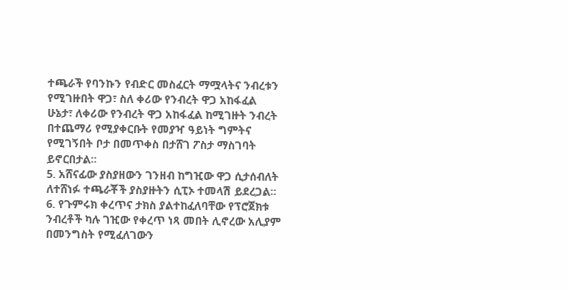ተጫራች የባንኩን የብድር መስፈርት ማሟላትና ንብረቱን የሚገዙበት ዋጋ፣ ስለ ቀሪው የንብረት ዋጋ አከፋፈል ሁኔታ፣ ለቀሪው የንብረት ዋጋ አከፋፈል ከሚገዙት ንብረት በተጨማሪ የሚያቀርቡት የመያዣ ዓይነት ግምትና የሚገኝበት ቦታ በመጥቀስ በታሸገ ፖስታ ማስገባት ይኖርበታል፡፡
5. አሸናፊው ያስያዘውን ገንዘብ ከግዢው ዋጋ ሲታሰብለት ለተሸነፉ ተጫራቾች ያስያዙትን ሲፒኦ ተመላሽ ይደረጋል፡፡
6. የጉምሩክ ቀረጥና ታክስ ያልተከፈለባቸው የፕሮጀክቱ ንብረቶች ካሉ ገዢው የቀረጥ ነጻ መበት ሊኖረው አሊያም በመንግስት የሚፈለገውን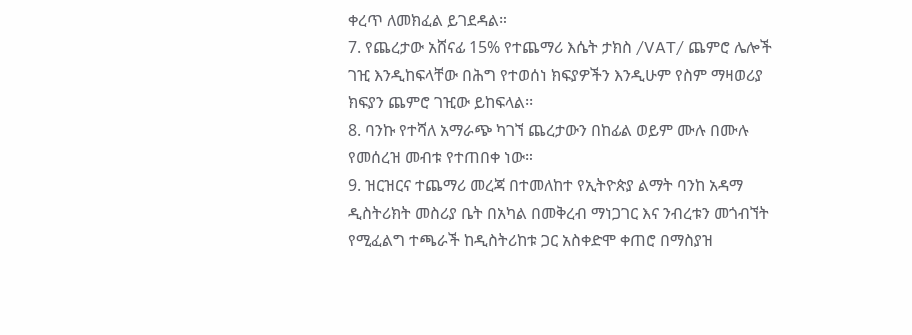ቀረጥ ለመክፈል ይገደዳል።
7. የጨረታው አሸናፊ 15% የተጨማሪ እሴት ታክስ /VAT/ ጨምሮ ሌሎች ገዢ እንዲከፍላቸው በሕግ የተወሰነ ክፍያዎችን እንዲሁም የስም ማዛወሪያ ክፍያን ጨምሮ ገዢው ይከፍላል፡፡
8. ባንኩ የተሻለ አማራጭ ካገኘ ጨረታውን በከፊል ወይም ሙሉ በሙሉ የመሰረዝ መብቱ የተጠበቀ ነው።
9. ዝርዝርና ተጨማሪ መረጃ በተመለከተ የኢትዮጵያ ልማት ባንከ አዳማ ዲስትሪክት መስሪያ ቤት በአካል በመቅረብ ማነጋገር እና ንብረቱን መጎብኘት የሚፈልግ ተጫራች ከዲስትሪከቱ ጋር አስቀድሞ ቀጠሮ በማስያዝ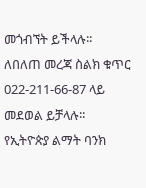መጎብኘት ይችላሉ፡፡
ለበለጠ መረጃ ስልክ ቁጥር 022-211-66-87 ላይ መደወል ይቻላሉ፡፡
የኢትዮጵያ ልማት ባንክ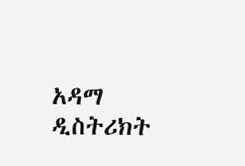አዳማ ዲስትሪክት